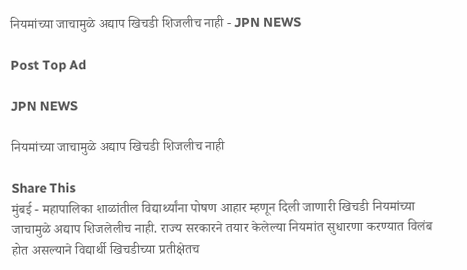नियमांच्या जाचामुळे अद्याप खिचडी शिजलीच नाही - JPN NEWS

Post Top Ad

JPN NEWS

नियमांच्या जाचामुळे अद्याप खिचडी शिजलीच नाही

Share This
मुंबई - महापालिका शाळांतील विद्यार्थ्यांना पोषण आहार म्हणून दिली जाणारी खिचडी नियमांच्या जाचामुळे अद्याप शिजलेलीच नाही. राज्य सरकारने तयार केलेल्या नियमांत सुधारणा करण्यात विलंब होत असल्याने विद्यार्थी खिचडीच्या प्रतीक्षेतच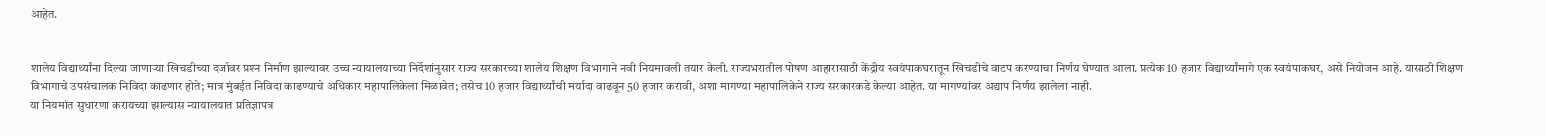आहेत.


शालेय विद्यार्थ्यांना दिल्या जाणाऱ्या खिचडीच्या दर्जावर प्रश्‍न निर्माण झाल्यावर उच्च न्यायालयाच्या निर्देशांनुसार राज्य सरकारच्या शालेय शिक्षण विभागाने नवी नियमावली तयार केली. राज्यभरातील पोषण आहारासाठी केंद्रीय स्वयंपाकघरातून खिचडीचे वाटप करण्याचा निर्णय घेण्यात आला. प्रत्येक 10 हजार विद्यार्थ्यांमागे एक स्वयंपाकघर, असे नियोजन आहे. यासाठी शिक्षण विभागाचे उपसंचालक निविदा काढणार होते; मात्र मुंबईत निविदा काढण्याचे अधिकार महापालिकेला मिळावेत; तसेच 10 हजार विद्यार्थ्यांची मर्यादा वाढवून 50 हजार करावी, अशा मागण्या महापालिकेने राज्य सरकारकडे केल्या आहेत. या मागण्यांवर अद्याप निर्णय झालेला नाही.
या नियमांत सुधारणा करायच्या झाल्यास न्यायालयात प्रतिज्ञापत्र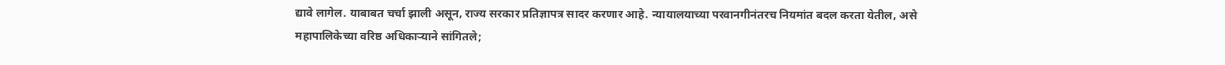द्यावे लागेल. याबाबत चर्चा झाली असून, राज्य सरकार प्रतिज्ञापत्र सादर करणार आहे. न्यायालयाच्या परवानगीनंतरच नियमांत बदल करता येतील, असे महापालिकेच्या वरिष्ठ अधिकाऱ्याने सांगितले;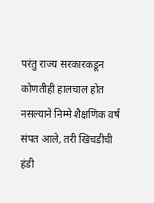परंतु राज्य सरकारकडून कोणतीही हालचाल होत नसल्याने निम्मे शैक्षणिक वर्ष संपत आले, तरी खिचडीची हंडी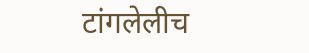टांगलेलीच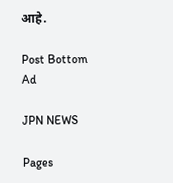आहे.

Post Bottom Ad

JPN NEWS

Pages